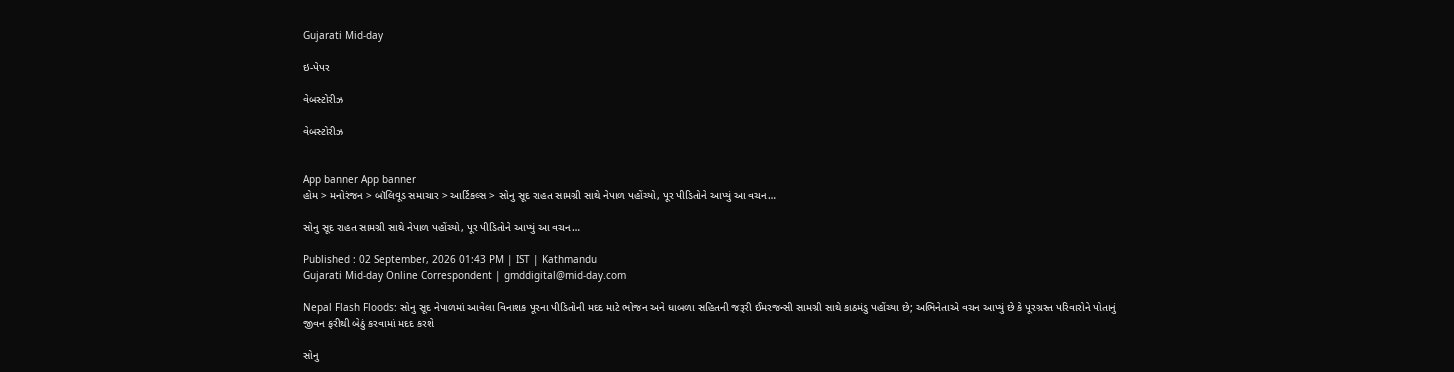Gujarati Mid-day

ઇ-પેપર

વેબસ્ટોરીઝ

વેબસ્ટોરીઝ


App banner App banner
હોમ > મનોરંજન > બૉલિવૂડ સમાચાર > આર્ટિકલ્સ > સોનુ સૂદ રાહત સામગ્રી સાથે નેપાળ પહોંચ્યો, પૂર પીડિતોને આપ્યું આ વચન…

સોનુ સૂદ રાહત સામગ્રી સાથે નેપાળ પહોંચ્યો, પૂર પીડિતોને આપ્યું આ વચન…

Published : 02 September, 2026 01:43 PM | IST | Kathmandu
Gujarati Mid-day Online Correspondent | gmddigital@mid-day.com

Nepal Flash Floods: સોનુ સૂદ નેપાળમાં આવેલા વિનાશક પૂરના પીડિતોની મદદ માટે ભોજન અને ધાબળા સહિતની જરૂરી ઈમરજન્સી સામગ્રી સાથે કાઠમંડુ પહોંચ્યા છે; અભિનેતાએ વચન આપ્યું છે કે પૂરગ્રસ્ત પરિવારોને પોતાનું જીવન ફરીથી બેઠું કરવામાં મદદ કરશે

સોનુ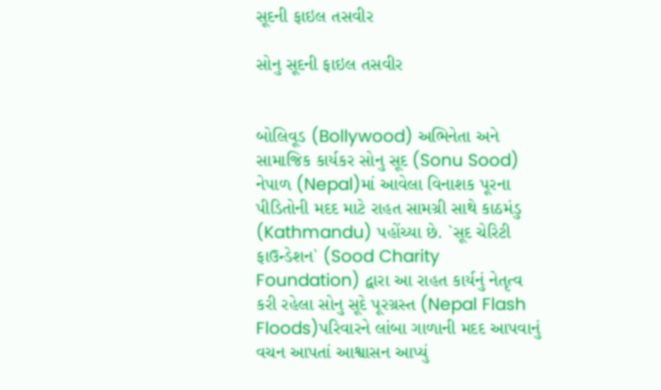સૂદની ફાઇલ તસવીર

સોનુ સૂદની ફાઇલ તસવીર


બોલિવૂડ (Bollywood) અભિનેતા અને સામાજિક કાર્યકર સોનુ સૂદ (Sonu Sood) નેપાળ (Nepal)માં આવેલા વિનાશક પૂરના પીડિતોની મદદ માટે રાહત સામગ્રી સાથે કાઠમંડુ (Kathmandu) પહોંચ્યા છે. `સૂદ ચેરિટી ફાઉન્ડેશન` (Sood Charity Foundation) દ્વારા આ રાહત કાર્યનું નેતૃત્વ કરી રહેલા સોનુ સૂદે પૂરગ્રસ્ત (Nepal Flash Floods)પરિવારને લાંબા ગાળાની મદદ આપવાનું વચન આપતાં આશ્વાસન આપ્યું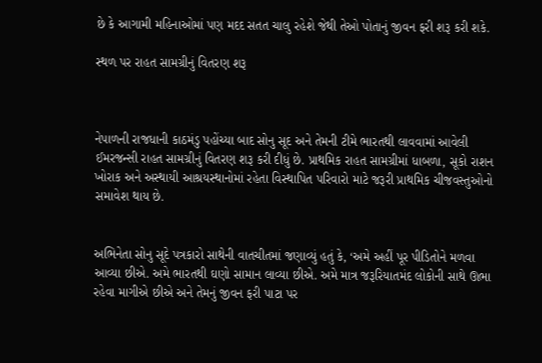છે કે આગામી મહિનાઓમાં પણ મદદ સતત ચાલુ રહેશે જેથી તેઓ પોતાનું જીવન ફરી શરૂ કરી શકે.

સ્થળ પર રાહત સામગ્રીનું વિતરણ શરૂ



નેપાળની રાજધાની કાઠમંડુ પહોંચ્યા બાદ સોનુ સૂદ અને તેમની ટીમે ભારતથી લાવવામાં આવેલી ઈમરજન્સી રાહત સામગ્રીનું વિતરણ શરૂ કરી દીધું છે. પ્રાથમિક રાહત સામગ્રીમાં ધાબળા, સૂકો રાશન ખોરાક અને અસ્થાયી આશ્રયસ્થાનોમાં રહેતા વિસ્થાપિત પરિવારો માટે જરૂરી પ્રાથમિક ચીજવસ્તુઓનો સમાવેશ થાય છે.


અભિનેતા સોનુ સૂદે પત્રકારો સાથેની વાતચીતમાં જણાવ્યું હતું કે, ‘અમે અહીં પૂર પીડિતોને મળવા આવ્યા છીએ. અમે ભારતથી ઘણો સામાન લાવ્યા છીએ. અમે માત્ર જરૂરિયાતમંદ લોકોની સાથે ઊભા રહેવા માગીએ છીએ અને તેમનું જીવન ફરી પાટા પર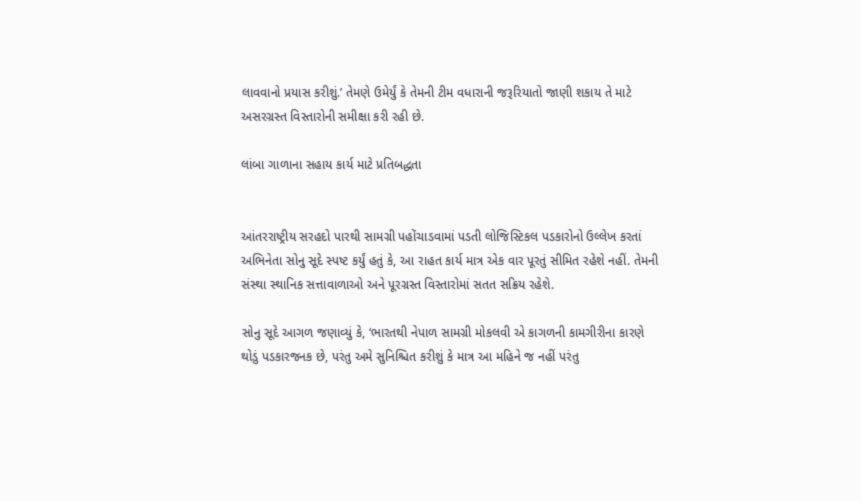લાવવાનો પ્રયાસ કરીશું.’ તેમણે ઉમેર્યું કે તેમની ટીમ વધારાની જરૂરિયાતો જાણી શકાય તે માટે અસરગ્રસ્ત વિસ્તારોની સમીક્ષા કરી રહી છે.

લાંબા ગાળાના સહાય કાર્ય માટે પ્રતિબદ્ધતા


આંતરરાષ્ટ્રીય સરહદો પારથી સામગ્રી પહોંચાડવામાં પડતી લોજિસ્ટિકલ પડકારોનો ઉલ્લેખ કરતાં અભિનેતા સોનુ સૂદે સ્પષ્ટ કર્યું હતું કે, આ રાહત કાર્ય માત્ર એક વાર પૂરતું સીમિત રહેશે નહીં. તેમની સંસ્થા સ્થાનિક સત્તાવાળાઓ અને પૂરગ્રસ્ત વિસ્તારોમાં સતત સક્રિય રહેશે.

સોનુ સૂદે આગળ જણાવ્યું કે, ‘ભારતથી નેપાળ સામગ્રી મોકલવી એ કાગળની કામગીરીના કારણે થોડું પડકારજનક છે, પરંતુ અમે સુનિશ્ચિત કરીશું કે માત્ર આ મહિને જ નહીં પરંતુ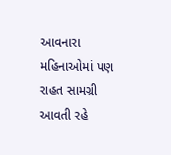આવનારા મહિનાઓમાં પણ રાહત સામગ્રી આવતી રહે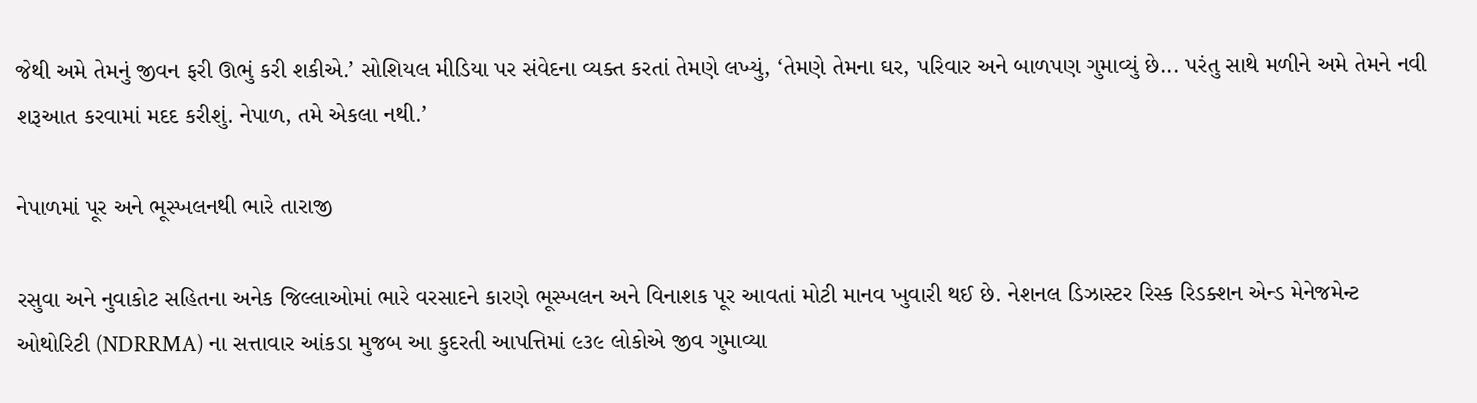જેથી અમે તેમનું જીવન ફરી ઊભું કરી શકીએ.’ સોશિયલ મીડિયા પર સંવેદના વ્યક્ત કરતાં તેમણે લખ્યું, ‘તેમણે તેમના ઘર, પરિવાર અને બાળપણ ગુમાવ્યું છે... પરંતુ સાથે મળીને અમે તેમને નવી શરૂઆત કરવામાં મદદ કરીશું. નેપાળ, તમે એકલા નથી.’

નેપાળમાં પૂર અને ભૂસ્ખલનથી ભારે તારાજી

રસુવા અને નુવાકોટ સહિતના અનેક જિલ્લાઓમાં ભારે વરસાદને કારણે ભૂસ્ખલન અને વિનાશક પૂર આવતાં મોટી માનવ ખુવારી થઈ છે. નેશનલ ડિઝાસ્ટર રિસ્ક રિડક્શન એન્ડ મેનેજમેન્ટ ઓથોરિટી (NDRRMA) ના સત્તાવાર આંકડા મુજબ આ કુદરતી આપત્તિમાં ૯૩૯ લોકોએ જીવ ગુમાવ્યા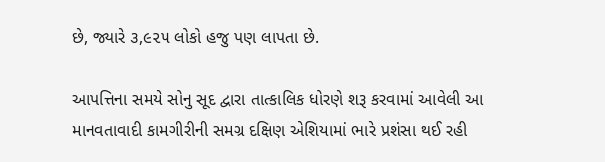છે, જ્યારે ૩,૯૨૫ લોકો હજુ પણ લાપતા છે.

આપત્તિના સમયે સોનુ સૂદ દ્વારા તાત્કાલિક ધોરણે શરૂ કરવામાં આવેલી આ માનવતાવાદી કામગીરીની સમગ્ર દક્ષિણ એશિયામાં ભારે પ્રશંસા થઈ રહી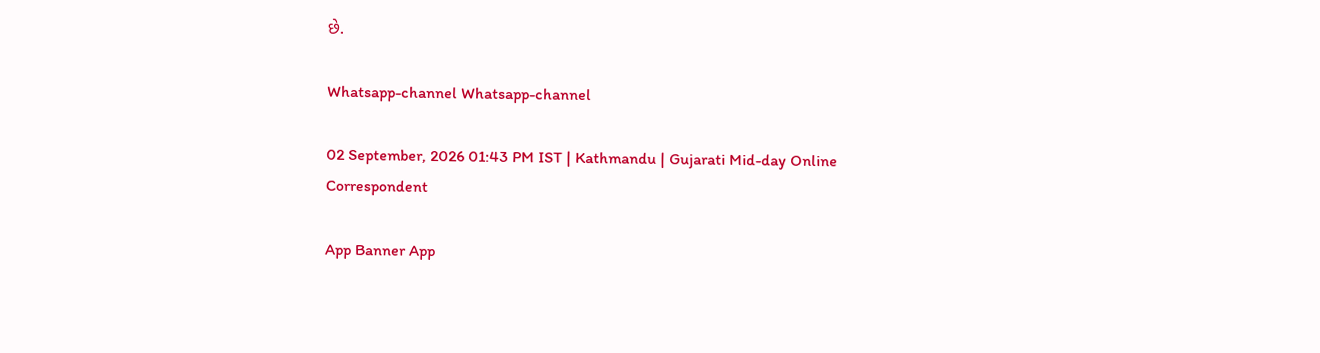છે.

Whatsapp-channel Whatsapp-channel

02 September, 2026 01:43 PM IST | Kathmandu | Gujarati Mid-day Online Correspondent

App Banner App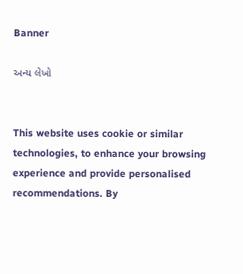Banner

અન્ય લેખો


This website uses cookie or similar technologies, to enhance your browsing experience and provide personalised recommendations. By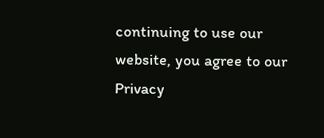continuing to use our website, you agree to our Privacy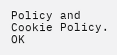Policy and Cookie Policy. OK